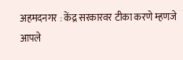अहमदनगर : केंद्र सरकारवर टीका करणे म्हणजे आपले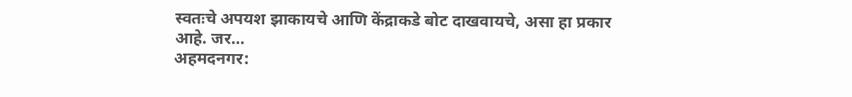स्वतःचे अपयश झाकायचे आणि केंद्राकडे बोट दाखवायचे, असा हा प्रकार आहे. जर…
अहमदनगर: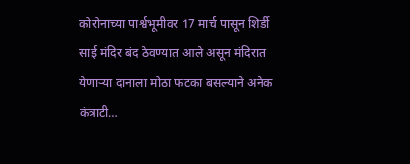कोरोनाच्या पार्श्वभूमीवर 17 मार्च पासून शिर्डी साई मंदिर बंद ठेवण्यात आले असून मंदिरात येणाऱ्या दानाला मोठा फटका बसल्याने अनेक कंत्राटी…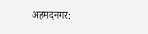अहमदनगर: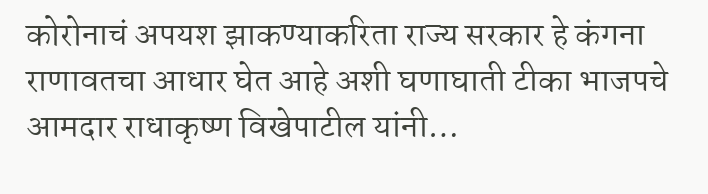कोरोनाचं अपयश झाकण्याकरिता राज्य सरकार हे कंगना राणावतचा आधार घेत आहे अशी घणाघाती टीका भाजपचे आमदार राधाकृष्ण विखेपाटील यांनी…